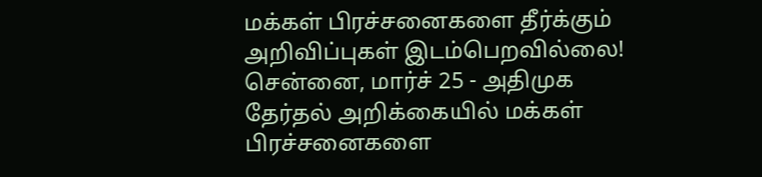மக்கள் பிரச்சனைகளை தீர்க்கும் அறிவிப்புகள் இடம்பெறவில்லை!
சென்னை, மார்ச் 25 - அதிமுக தேர்தல் அறிக்கையில் மக்கள் பிரச்சனைகளை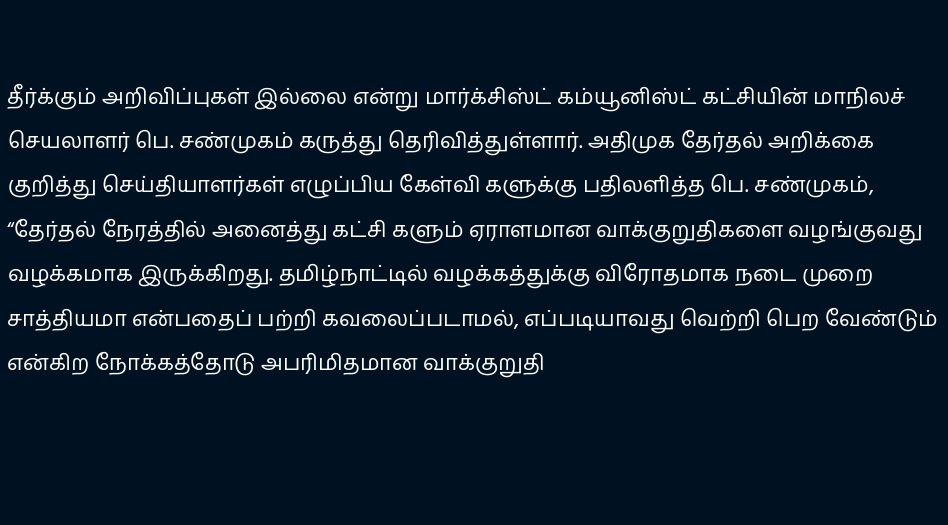தீர்க்கும் அறிவிப்புகள் இல்லை என்று மார்க்சிஸ்ட் கம்யூனிஸ்ட் கட்சியின் மாநிலச் செயலாளர் பெ. சண்முகம் கருத்து தெரிவித்துள்ளார். அதிமுக தேர்தல் அறிக்கை குறித்து செய்தியாளர்கள் எழுப்பிய கேள்வி களுக்கு பதிலளித்த பெ. சண்முகம், “தேர்தல் நேரத்தில் அனைத்து கட்சி களும் ஏராளமான வாக்குறுதிகளை வழங்குவது வழக்கமாக இருக்கிறது. தமிழ்நாட்டில் வழக்கத்துக்கு விரோதமாக நடை முறை சாத்தியமா என்பதைப் பற்றி கவலைப்படாமல், எப்படியாவது வெற்றி பெற வேண்டும் என்கிற நோக்கத்தோடு அபரிமிதமான வாக்குறுதி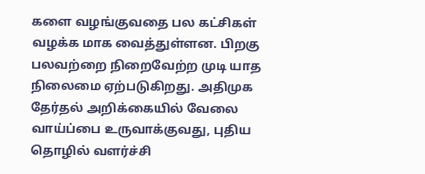களை வழங்குவதை பல கட்சிகள் வழக்க மாக வைத்துள்ளன. பிறகு பலவற்றை நிறைவேற்ற முடி யாத நிலைமை ஏற்படுகிறது. அதிமுக தேர்தல் அறிக்கையில் வேலை வாய்ப்பை உருவாக்குவது, புதிய தொழில் வளர்ச்சி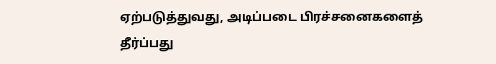ஏற்படுத்துவது, அடிப்படை பிரச்சனைகளைத் தீர்ப்பது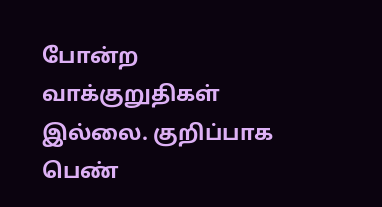போன்ற வாக்குறுதிகள் இல்லை. குறிப்பாக பெண்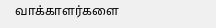வாக்காளர்களை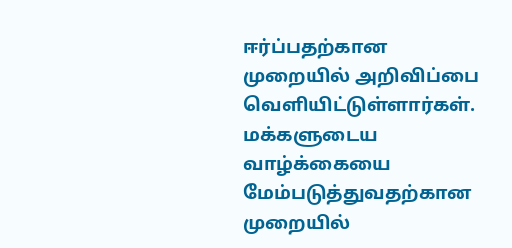ஈர்ப்பதற்கான முறையில் அறிவிப்பை வெளியிட்டுள்ளார்கள். மக்களுடைய வாழ்க்கையை மேம்படுத்துவதற்கான முறையில்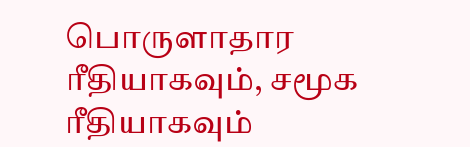பொருளாதார ரீதியாகவும், சமூக ரீதியாகவும்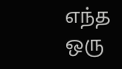எந்த ஒரு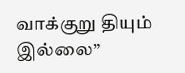வாக்குறு தியும் இல்லை”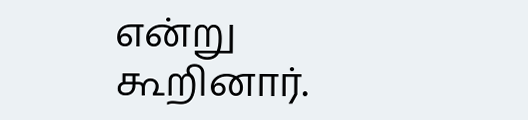என்று கூறினார்.